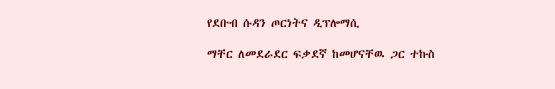የደቡብ ሱዳን ጦርነትና ዲፕሎማሲ

ማቸር ለመደራደር ፍቃደኛ ከመሆናቸዉ ጋር ተኩስ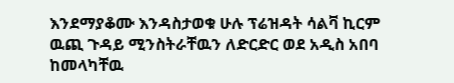እንደማያቆሙ እንዳስታወቁ ሁሉ ፕሬዝዳት ሳልቫ ኪርም ዉጪ ጉዳይ ሚንስትራቸዉን ለድርድር ወደ አዲስ አበባ ከመላካቸዉ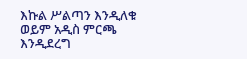እኩል ሥልጣን እንዲለቁ ወይም አዲስ ምርጫ እንዲደረግ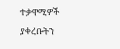ተቃዋሚዎች ያቀረቡትን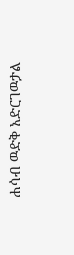ሐሳብ ዉድቅ አድርገዉታል